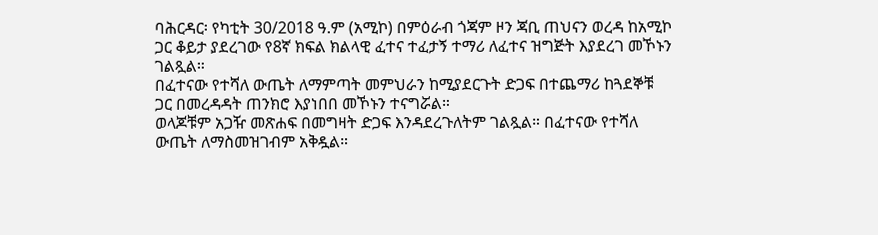ባሕርዳር፡ የካቲት 30/2018 ዓ.ም (አሚኮ) በምዕራብ ጎጃም ዞን ጃቢ ጠህናን ወረዳ ከአሚኮ ጋር ቆይታ ያደረገው የ8ኛ ክፍል ክልላዊ ፈተና ተፈታኝ ተማሪ ለፈተና ዝግጅት እያደረገ መኾኑን ገልጿል።
በፈተናው የተሻለ ውጤት ለማምጣት መምህራን ከሚያደርጉት ድጋፍ በተጨማሪ ከጓደኞቹ ጋር በመረዳዳት ጠንክሮ እያነበበ መኾኑን ተናግሯል።
ወላጆቹም አጋዥ መጽሐፍ በመግዛት ድጋፍ እንዳደረጉለትም ገልጿል። በፈተናው የተሻለ ውጤት ለማስመዝገብም አቅዷል።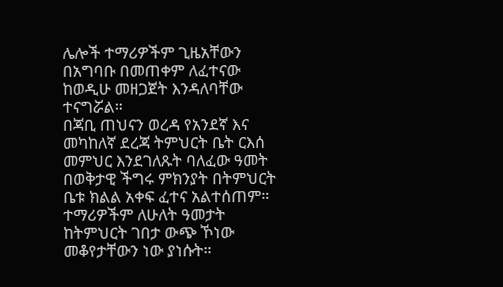ሌሎች ተማሪዎችም ጊዜአቸውን በአግባቡ በመጠቀም ለፈተናው ከወዲሁ መዘጋጀት እንዳለባቸው ተናግሯል።
በጃቢ ጠህናን ወረዳ የአንደኛ እና መካከለኛ ደረጃ ትምህርት ቤት ርእሰ መምህር እንደገለጹት ባለፈው ዓመት በወቅታዊ ችግሩ ምክንያት በትምህርት ቤቱ ክልል አቀፍ ፈተና አልተሰጠም። ተማሪዎችም ለሁለት ዓመታት ከትምህርት ገበታ ውጭ ኾነው መቆየታቸውን ነው ያነሱት።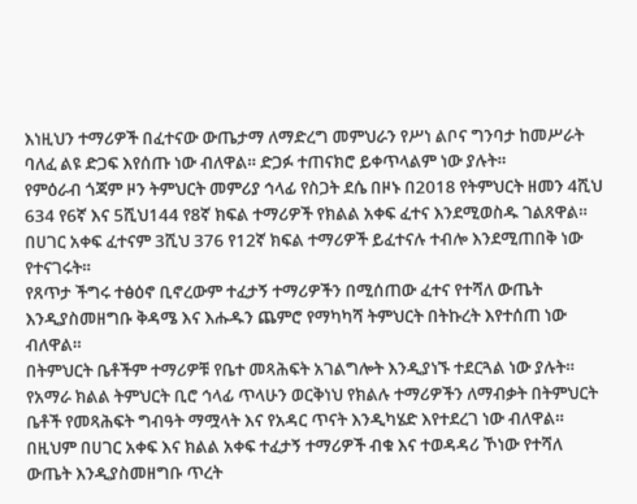እነዚህን ተማሪዎች በፈተናው ውጤታማ ለማድረግ መምህራን የሥነ ልቦና ግንባታ ከመሥራት ባለፈ ልዩ ድጋፍ እየሰጡ ነው ብለዋል። ድጋፉ ተጠናክሮ ይቀጥላልም ነው ያሉት።
የምዕራብ ጎጃም ዞን ትምህርት መምሪያ ኅላፊ የስጋት ደሴ በዞኑ በ2018 የትምህርት ዘመን 4ሺህ 634 የ6ኛ እና 5ሺህ144 የ8ኛ ክፍል ተማሪዎች የክልል አቀፍ ፈተና እንደሚወስዱ ገልጸዋል። በሀገር አቀፍ ፈተናም 3ሺህ 376 የ12ኛ ክፍል ተማሪዎች ይፈተናሉ ተብሎ እንደሚጠበቅ ነው የተናገሩት።
የጸጥታ ችግሩ ተፅዕኖ ቢኖረውም ተፈታኝ ተማሪዎችን በሚሰጠው ፈተና የተሻለ ውጤት እንዲያስመዘግቡ ቅዳሜ እና እሑዱን ጨምሮ የማካካሻ ትምህርት በትኩረት እየተሰጠ ነው ብለዋል።
በትምህርት ቤቶችም ተማሪዎቹ የቤተ መጻሕፍት አገልግሎት እንዲያነኙ ተደርጓል ነው ያሉት።
የአማራ ክልል ትምህርት ቢሮ ኅላፊ ጥላሁን ወርቅነህ የክልሉ ተማሪዎችን ለማብቃት በትምህርት ቤቶች የመጻሕፍት ግብዓት ማሟላት እና የአዳር ጥናት እንዲካሄድ እየተደረገ ነው ብለዋል። በዚህም በሀገር አቀፍ እና ክልል አቀፍ ተፈታኝ ተማሪዎች ብቁ እና ተወዳዳሪ ኾነው የተሻለ ውጤት እንዲያስመዘግቡ ጥረት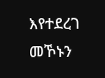እየተደረገ መኾኑን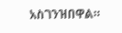አስገንዝበዋል።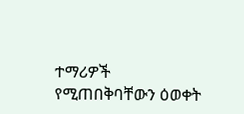ተማሪዎች የሚጠበቅባቸውን ዕወቀት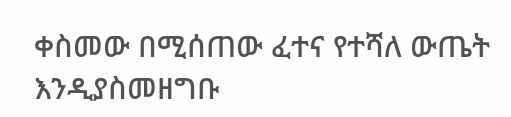ቀስመው በሚሰጠው ፈተና የተሻለ ውጤት እንዲያስመዘግቡ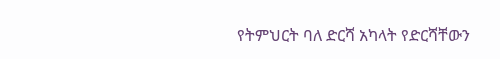የትምህርት ባለ ድርሻ አካላት የድርሻቸውን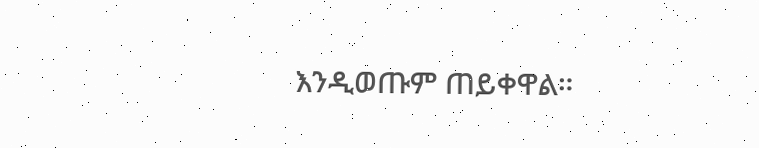እንዲወጡም ጠይቀዋል።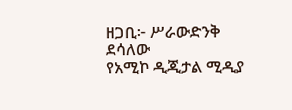ዘጋቢ፦ ሥራውድንቅ ደሳለው
የአሚኮ ዲጂታል ሚዲያ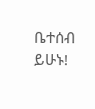ቤተሰብ ይሁኑ!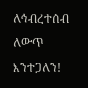ለኅብረተሰብ ለውጥ እንተጋለን!